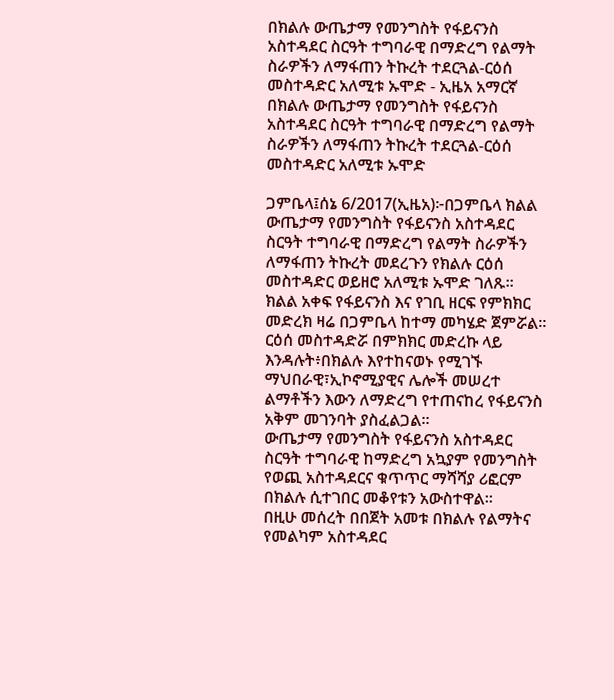በክልሉ ውጤታማ የመንግስት የፋይናንስ አስተዳደር ስርዓት ተግባራዊ በማድረግ የልማት ስራዎችን ለማፋጠን ትኩረት ተደርጓል-ርዕሰ መስተዳድር አለሚቱ ኡሞድ - ኢዜአ አማርኛ
በክልሉ ውጤታማ የመንግስት የፋይናንስ አስተዳደር ስርዓት ተግባራዊ በማድረግ የልማት ስራዎችን ለማፋጠን ትኩረት ተደርጓል-ርዕሰ መስተዳድር አለሚቱ ኡሞድ

ጋምቤላ፤ሰኔ 6/2017(ኢዜአ)፦በጋምቤላ ክልል ውጤታማ የመንግስት የፋይናንስ አስተዳደር ስርዓት ተግባራዊ በማድረግ የልማት ስራዎችን ለማፋጠን ትኩረት መደረጉን የክልሉ ርዕሰ መስተዳድር ወይዘሮ አለሚቱ ኡሞድ ገለጹ።
ክልል አቀፍ የፋይናንስ እና የገቢ ዘርፍ የምክክር መድረክ ዛሬ በጋምቤላ ከተማ መካሄድ ጀምሯል።
ርዕሰ መስተዳድሯ በምክክር መድረኩ ላይ እንዳሉት፥በክልሉ እየተከናወኑ የሚገኙ ማህበራዊ፣ኢኮኖሚያዊና ሌሎች መሠረተ ልማቶችን እውን ለማድረግ የተጠናከረ የፋይናንስ አቅም መገንባት ያስፈልጋል።
ውጤታማ የመንግስት የፋይናንስ አስተዳደር ስርዓት ተግባራዊ ከማድረግ አኳያም የመንግስት የወጪ አስተዳደርና ቁጥጥር ማሻሻያ ሪፎርም በክልሉ ሲተገበር መቆየቱን አውስተዋል።
በዚሁ መሰረት በበጀት አመቱ በክልሉ የልማትና የመልካም አስተዳደር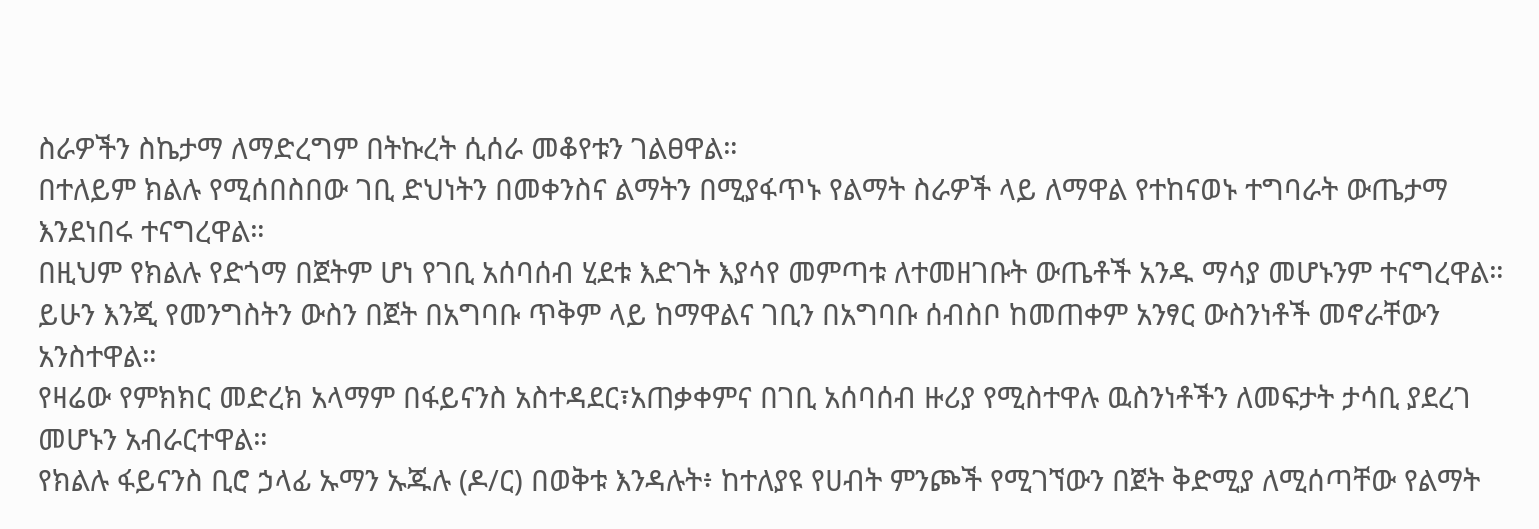ስራዎችን ስኬታማ ለማድረግም በትኩረት ሲሰራ መቆየቱን ገልፀዋል።
በተለይም ክልሉ የሚሰበስበው ገቢ ድህነትን በመቀንስና ልማትን በሚያፋጥኑ የልማት ስራዎች ላይ ለማዋል የተከናወኑ ተግባራት ውጤታማ እንደነበሩ ተናግረዋል።
በዚህም የክልሉ የድጎማ በጀትም ሆነ የገቢ አሰባሰብ ሂደቱ እድገት እያሳየ መምጣቱ ለተመዘገቡት ውጤቶች አንዱ ማሳያ መሆኑንም ተናግረዋል።
ይሁን እንጂ የመንግስትን ውስን በጀት በአግባቡ ጥቅም ላይ ከማዋልና ገቢን በአግባቡ ሰብስቦ ከመጠቀም አንፃር ውስንነቶች መኖራቸውን አንስተዋል።
የዛሬው የምክክር መድረክ አላማም በፋይናንስ አስተዳደር፣አጠቃቀምና በገቢ አሰባሰብ ዙሪያ የሚስተዋሉ ዉስንነቶችን ለመፍታት ታሳቢ ያደረገ መሆኑን አብራርተዋል።
የክልሉ ፋይናንስ ቢሮ ኃላፊ ኡማን ኡጁሉ (ዶ/ር) በወቅቱ እንዳሉት፥ ከተለያዩ የሀብት ምንጮች የሚገኘውን በጀት ቅድሚያ ለሚሰጣቸው የልማት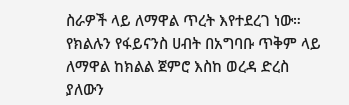ስራዎች ላይ ለማዋል ጥረት እየተደረገ ነው።
የክልሉን የፋይናንስ ሀብት በአግባቡ ጥቅም ላይ ለማዋል ከክልል ጀምሮ እስከ ወረዳ ድረስ ያለውን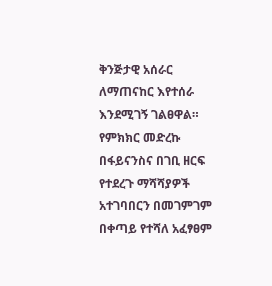ቅንጅታዊ አሰራር ለማጠናከር እየተሰራ እንደሚገኝ ገልፀዋል።
የምክክር መድረኩ በፋይናንስና በገቢ ዘርፍ የተደረጉ ማሻሻያዎች አተገባበርን በመገምገም በቀጣይ የተሻለ አፈፃፀም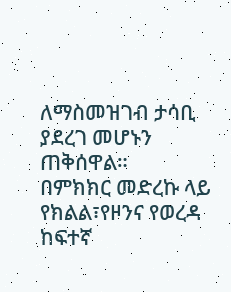ለማስመዝገብ ታሳቢ ያደረገ መሆኑን ጠቅሰዋል።
በምክክር መድረኩ ላይ የክልል፣የዞንና የወረዳ ከፍተኛ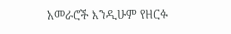አመራሮች እንዲሁም የዘርፉ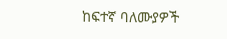ከፍተኛ ባለሙያዎች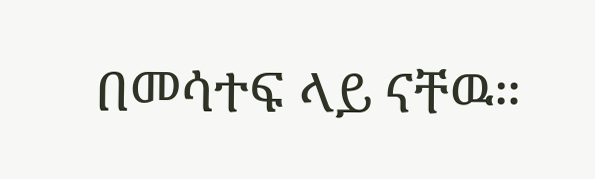በመሳተፍ ላይ ናቸዉ።